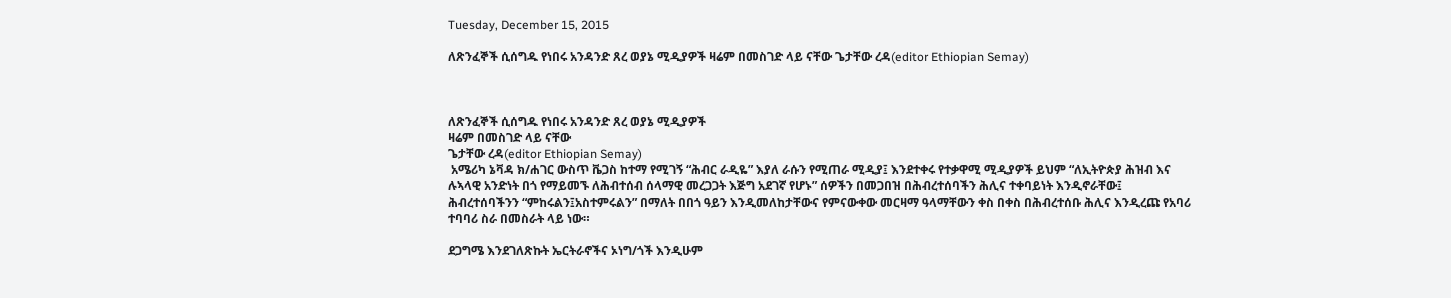Tuesday, December 15, 2015

ለጽንፈኞች ሲሰግዱ የነበሩ አንዳንድ ጸረ ወያኔ ሚዲያዎች ዛሬም በመስገድ ላይ ናቸው ጌታቸው ረዳ(editor Ethiopian Semay)



ለጽንፈኞች ሲሰግዱ የነበሩ አንዳንድ ጸረ ወያኔ ሚዲያዎች
ዛሬም በመስገድ ላይ ናቸው
ጌታቸው ረዳ(editor Ethiopian Semay)
 አሜሪካ ኔቫዳ ክ/ሐገር ውስጥ ቬጋስ ከተማ የሚገኝ “ሕብር ራዲዬ” እያለ ራሱን የሚጠራ ሚዲያ፤ እንደተቀሩ የተቃዋሚ ሚዲያዎች ይህም “ለኢትዮጵያ ሕዝብ እና ሉኣላዊ አንድነት በጎ የማይመኙ ለሕብተሰብ ሰላማዊ መረጋጋት እጅግ አደገኛ የሆኑ” ሰዎችን በመጋበዝ በሕብረተሰባችን ሕሊና ተቀባይነት እንዲኖራቸው፤ ሕብረተሰባችንን “ምከሩልን፤አስተምሩልን” በማለት በበጎ ዓይን እንዲመለከታቸውና የምናውቀው መርዛማ ዓላማቸውን ቀስ በቀስ በሕብረተሰቡ ሕሊና እንዲረጩ የአባሪ ተባባሪ ስራ በመስራት ላይ ነው።

ደጋግሜ እንደገለጽኩት ኤርትራኖችና ኦነግ/ጎች እንዲሁም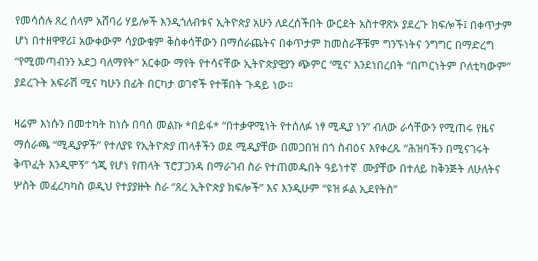የመሳሰሉ ጸረ ሰላም አሸባሪ ሃይሎች እንዲጎለብቱና ኢትዮጵያ አሁን ለደረሰችበት ውርደት አስተዋጽኦ ያደረጉ ክፍሎች፤ በቀጥታም ሆነ በተዘዋዋሪ፤ አውቀውም ሳያውቁም ቅስቀሳቸውን በማሰራጨትና በቀጥታም ከመስራቾቹም ግንኙነትና ንግግር በማድረግ “የሚመጣብንን አደጋ ባለማየት” አርቀው ማየት የተሳናቸው ኢትዮጵያዊያን ጭምር ‘ሚና’ እንደነበረበት “በጦርነትም ቦለቲካውም” ያደረጉት አፍራሽ ሚና ካሁን በፊት በርካታ ወገኖች የተቹበት ጉዳይ ነው።

ዛሬም እነሱን በመተካት ከነሱ በባሰ መልኩ *በይፋ* “በተቃዋሚነት የተሰለፉ ነፃ ሚዲያ ነን” ብለው ራሳቸውን የሚጠሩ የዜና ማሰራጫ “ሚዲያዎች” የተለያዩ የኢትዮጵያ ጠላቶችን ወደ ሚዲያቸው በመጋበዝ በጎ ስብዕና እየቀረጹ “ሕዝባችን በሚናገሩት ቅጥፈት እንዲሞኝ” ጎጂ የሆነ የጠላት ፕሮፓጋንዳ በማራገብ ስራ የተጠመዱበት ዓይነተኛ  ሙያቸው በተለይ ከቅንጅት ለሁለትና ሦስት መፈረካካስ ወዲህ የተያያዙት ስራ “ጸረ ኢትዮጵያ ክፍሎች” እና እንዲሁም “ዩዝ ፉል ኢደየትስ”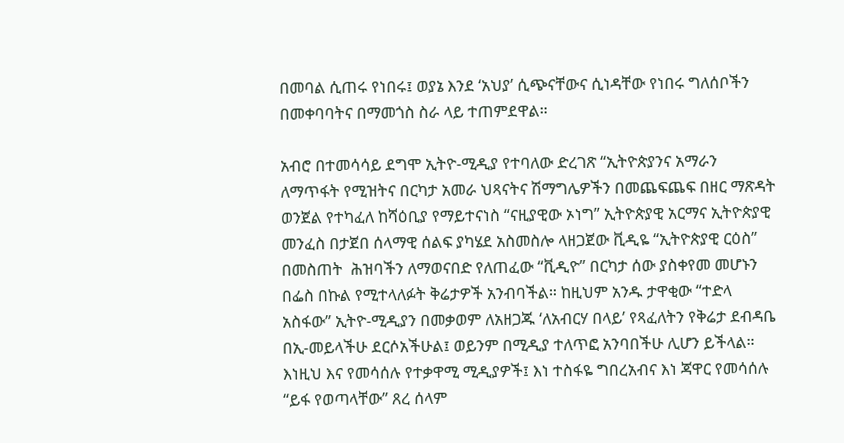በመባል ሲጠሩ የነበሩ፤ ወያኔ እንደ ‘አህያ’ ሲጭናቸውና ሲነዳቸው የነበሩ ግለሰቦችን በመቀባባትና በማመጎስ ስራ ላይ ተጠምደዋል።

አብሮ በተመሳሳይ ደግሞ ኢትዮ-ሚዲያ የተባለው ድረገጽ “ኢትዮጵያንና አማራን ለማጥፋት የሚዝትና በርካታ አመራ ህጻናትና ሽማግሌዎችን በመጨፍጨፍ በዘር ማጽዳት ወንጀል የተካፈለ ከሻዕቢያ የማይተናነስ “ናዚያዊው ኦነግ” ኢትዮጵያዊ አርማና ኢትዮጵያዊ መንፈስ በታጀበ ሰላማዊ ሰልፍ ያካሄደ አስመስሎ ላዘጋጀው ቪዲዬ “ኢትዮጵያዊ ርዕስ” በመስጠት  ሕዝባችን ለማወናበድ የለጠፈው “ቪዲዮ” በርካታ ሰው ያስቀየመ መሆኑን በፌስ በኩል የሚተላለፉት ቅሬታዎች አንብባችል። ከዚህም አንዱ ታዋቂው “ተድላ አስፋው” ኢትዮ-ሚዲያን በመቃወም ለአዘጋጁ ‘ለአብርሃ በላይ’ የጻፈለትን የቅሬታ ደብዳቤ በኢ-መይላችሁ ደርሶአችሁል፤ ወይንም በሚዲያ ተለጥፎ አንባበችሁ ሊሆን ይችላል። እነዚህ እና የመሳሰሉ የተቃዋሚ ሚዲያዎች፤ እነ ተስፋዬ ግበረአብና እነ ጃዋር የመሳሰሉ “ይፋ የወጣላቸው” ጸረ ሰላም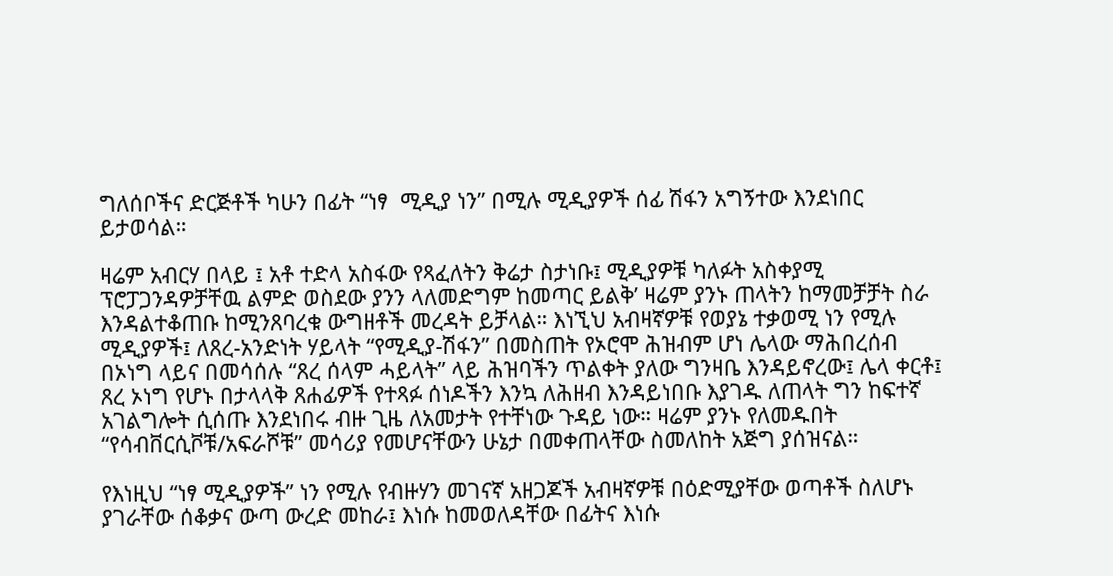ግለሰቦችና ድርጅቶች ካሁን በፊት “ነፃ  ሚዲያ ነን” በሚሉ ሚዲያዎች ሰፊ ሽፋን አግኝተው እንደነበር ይታወሳል።

ዛሬም አብርሃ በላይ ፤ አቶ ተድላ አስፋው የጻፈለትን ቅሬታ ስታነቡ፤ ሚዲያዎቹ ካለፉት አስቀያሚ ፕሮፓጋንዳዎቻቸዉ ልምድ ወስደው ያንን ላለመድግም ከመጣር ይልቅ’ ዛሬም ያንኑ ጠላትን ከማመቻቻት ስራ እንዳልተቆጠቡ ከሚንጸባረቁ ውግዘቶች መረዳት ይቻላል። እነኚህ አብዛኛዎቹ የወያኔ ተቃወሚ ነን የሚሉ ሚዲያዎች፤ ለጸረ-አንድነት ሃይላት “የሚዲያ-ሽፋን” በመስጠት የኦሮሞ ሕዝብም ሆነ ሌላው ማሕበረሰብ በኦነግ ላይና በመሳሰሉ “ጸረ ሰላም ሓይላት” ላይ ሕዝባችን ጥልቀት ያለው ግንዛቤ እንዳይኖረው፤ ሌላ ቀርቶ፤ ጸረ ኦነግ የሆኑ በታላላቅ ጸሐፊዎች የተጻፉ ሰነዶችን እንኳ ለሕዘብ እንዳይነበቡ እያገዱ ለጠላት ግን ከፍተኛ አገልግሎት ሲሰጡ እንደነበሩ ብዙ ጊዜ ለአመታት የተቸነው ጉዳይ ነው። ዛሬም ያንኑ የለመዱበት “የሳብቨርሲቮቹ/አፍራሾቹ” መሳሪያ የመሆናቸውን ሁኔታ በመቀጠላቸው ስመለከት አጅግ ያሰዝናል።

የእነዚህ “ነፃ ሚዲያዎች” ነን የሚሉ የብዙሃን መገናኛ አዘጋጆች አብዛኛዎቹ በዕድሚያቸው ወጣቶች ስለሆኑ ያገራቸው ሰቆቃና ውጣ ውረድ መከራ፤ እነሱ ከመወለዳቸው በፊትና እነሱ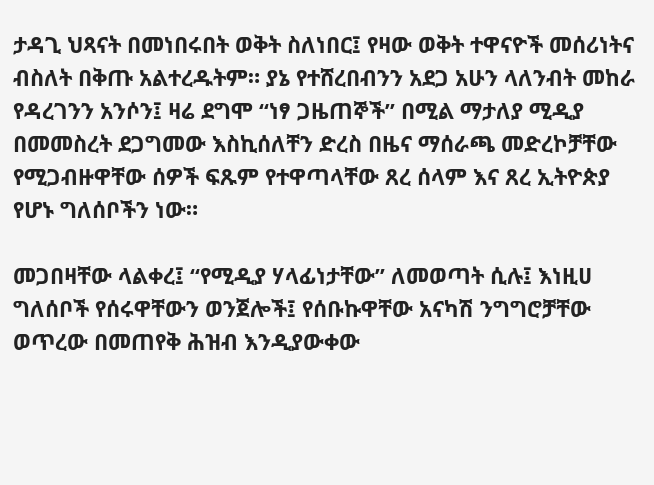ታዳጊ ህጻናት በመነበሩበት ወቅት ስለነበር፤ የዛው ወቅት ተዋናዮች መሰሪነትና ብስለት በቅጡ አልተረዱትም። ያኔ የተሸረበብንን አደጋ አሁን ላለንብት መከራ የዳረገንን አንሶን፤ ዛሬ ደግሞ “ነፃ ጋዜጠኞች” በሚል ማታለያ ሚዲያ በመመስረት ደጋግመው እስኪሰለቸን ድረስ በዜና ማሰራጫ መድረኮቻቸው የሚጋብዙዋቸው ሰዎች ፍጹም የተዋጣላቸው ጸረ ሰላም እና ጸረ ኢትዮጵያ የሆኑ ግለሰቦችን ነው።

መጋበዛቸው ላልቀረ፤ “የሚዲያ ሃላፊነታቸው” ለመወጣት ሲሉ፤ እነዚሀ ግለሰቦች የሰሩዋቸውን ወንጀሎች፤ የሰቡኩዋቸው አናካሽ ንግግሮቻቸው ወጥረው በመጠየቅ ሕዝብ እንዲያውቀው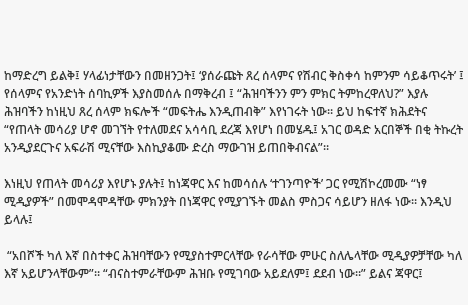ከማድረግ ይልቅ፤ ሃላፊነታቸውን በመዘንጋት፤ ‘ያሰራጩት ጸረ ሰላምና የሽብር ቅስቀሳ ከምንም ሳይቆጥሩት’ ፤ የሰላምና የአንድነት ሰባኪዎች እያስመሰሉ በማቅረብ ፤ “ሕዝባችንን ምን ምክር ትምከረዋለህ?” እያሉ ሕዝባችን ከነዚህ ጸረ ሰላም ክፍሎች “መፍትሔ እንዲጠብቅ” እየነገሩት ነው። ይህ ከፍተኛ ክሕደትና “የጠላት መሳሪያ ሆኖ መገኘት የተለመደና አሳሳቢ ደረጃ እየሆነ በመሄዱ፤ አገር ወዳድ አርበኞች በቂ ትኩረት አንዲያደርጉና አፍራሽ ሚናቸው እስኪያቆሙ ድረስ ማውገዝ ይጠበቅብናል”።

እነዚህ የጠላት መሳሪያ እየሆኑ ያሉት፤ ከነጃዋር እና ከመሳሰሉ ‘ተገንጣዮች’ ጋር የሚሽኮረመሙ “ነፃ ሚዲያዎች” በመሞዳሞዳቸው ምክንያት በነጃዋር የሚያገኙት መልስ ምስጋና ሳይሆን ዘለፋ ነው። እንዲህ ይላሉ፤

 “አበሾች ካለ እኛ በስተቀር ሕዝባቸውን የሚያስተምርላቸው የራሳቸው ምሁር ስለሌላቸው ሚዲያዎቻቸው ካለ እኛ አይሆንላቸውም”። “ብናስተምራቸውም ሕዝቡ የሚገባው አይደለም፤ ደደብ ነው።” ይልና ጃዋር፤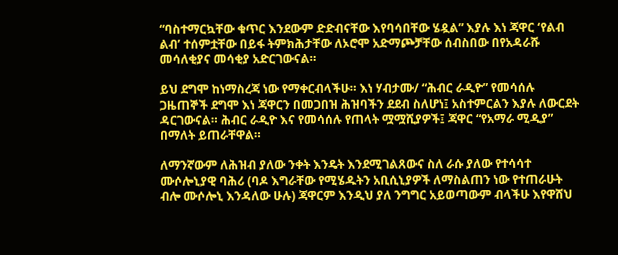“ባስተማርኳቸው ቁጥር እንደውም ድድብናቸው እየባሳበቸው ሄዷል” እያሉ እነ ጃዋር ‘የልብ ልብ’ ተሰምቷቸው በይፋ ትምክሕታቸው ለኦሮሞ አድማጮቻቸው ሰብስበው በየአዳራሹ መሳለቂያና መሳቂያ አድርገውናል።

ይህ ደግሞ ከነማስረጃ ነው የማቀርብላችሁ። እነ ሃብታሙ/ “ሕብር ራዲዮ” የመሳሰሉ ጋዜጠኞች ደግሞ እነ ጃዋርን በመጋበዝ ሕዝባችን ደደብ ስለሆነ፤ አስተምርልን እያሉ ለውርደት ዳርገውናል። ሕብር ራዲዮ እና የመሳሰሉ የጠላት ሟሟሺያዎች፤ ጃዋር “የአማራ ሚዲያ” በማለት ይጠራቸዋል።

ለማንኛውም ለሕዝብ ያለው ንቀት እንዴት እንደሚገልጸውና ስለ ራሱ ያለው የተሳሳተ ሙሶሎኒያዊ ባሕሪ (ባዶ እግራቸው የሚሄዱትን አቢሲኒያዎች ለማስልጠን ነው የተጠራሁት ብሎ ሙሶሎኒ እንዳለው ሁሉ) ጃዋርም እንዲህ ያለ ንግግር አይወጣውም ብላችሁ እየዋሸህ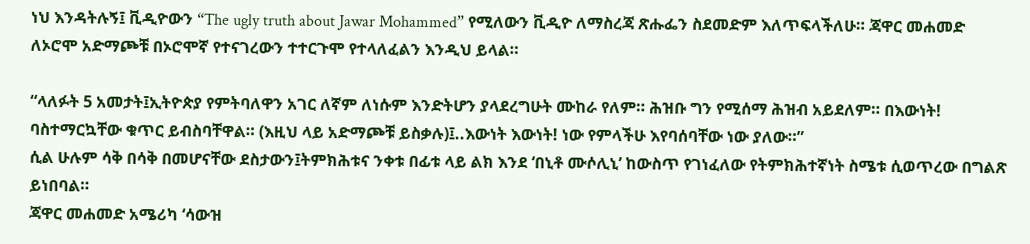ነህ እንዳትሉኝ፤ ቪዲዮውን “The ugly truth about Jawar Mohammed” የሚለውን ቪዲዮ ለማስረጃ ጽሑፌን ስደመድም እለጥፍላችለሁ። ጃዋር መሐመድ ለኦሮሞ አድማጮቹ በኦሮሞኛ የተናገረውን ተተርጉሞ የተላለፈልን እንዲህ ይላል።

“ላለፉት 5 አመታት፤ኢትዮጵያ የምትባለዋን አገር ለኛም ለነሱም እንድትሆን ያላደረግሁት ሙከራ የለም። ሕዝቡ ግን የሚሰማ ሕዝብ አይደለም። በእውነት! ባስተማርኳቸው ቁጥር ይብስባቸዋል። (እዚህ ላይ አድማጮቹ ይስቃሉ)፤..እውነት እውነት! ነው የምላችሁ እየባሰባቸው ነው ያለው።”
ሲል ሁሉም ሳቅ በሳቅ በመሆናቸው ደስታውን፤ትምክሕቱና ንቀቱ በፊቱ ላይ ልክ እንደ ‘በኒቶ ሙሶሊኒ’ ከውስጥ የገነፈለው የትምክሕተኛነት ስሜቱ ሲወጥረው በግልጽ ይነበባል።
ጃዋር መሐመድ አሜሪካ ‘ሳውዝ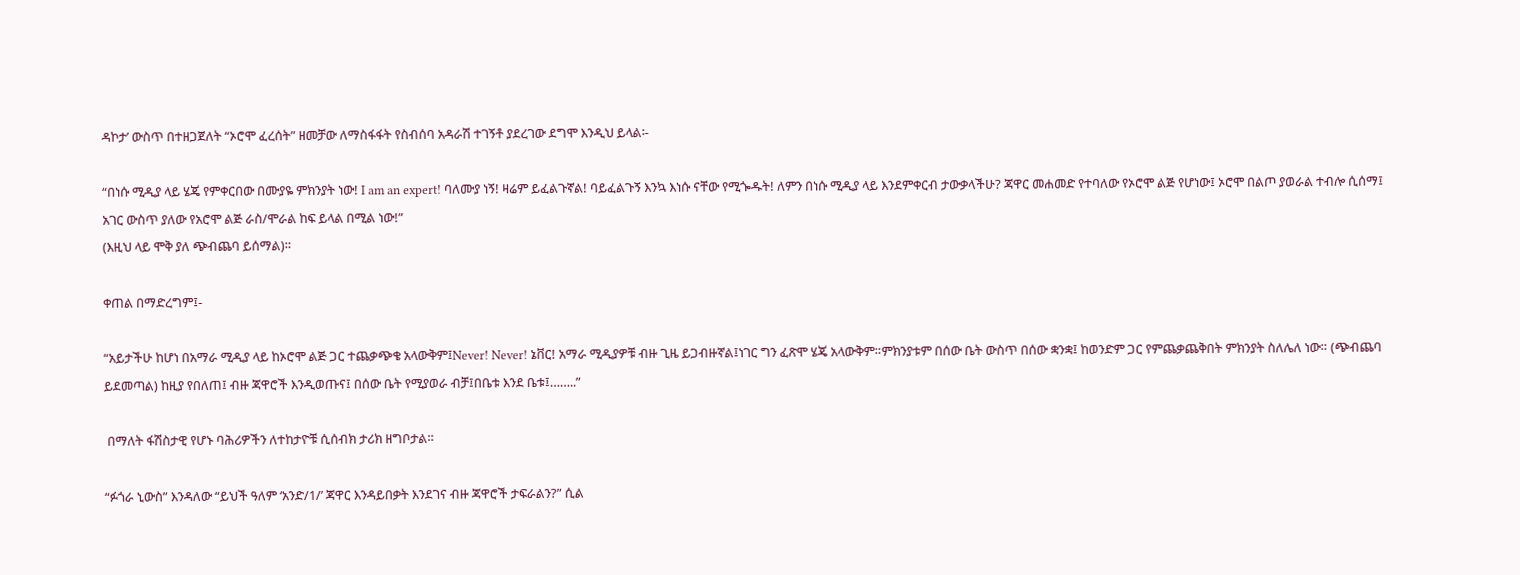ዳኮታ’ ውስጥ በተዘጋጀለት “ኦሮሞ ፈረሰት” ዘመቻው ለማስፋፋት የስብሰባ አዳራሽ ተገኝቶ ያደረገው ደግሞ እንዲህ ይላል፡-

“በነሱ ሚዲያ ላይ ሄጄ የምቀርበው በሙያዬ ምክንያት ነው! I am an expert! ባለሙያ ነኝ! ዛሬም ይፈልጉኛል! ባይፈልጉኝ እንኳ እነሱ ናቸው የሚጐዱት! ለምን በነሱ ሚዲያ ላይ እንደምቀርብ ታውቃላችሁ? ጃዋር መሐመድ የተባለው የኦሮሞ ልጅ የሆነው፤ ኦሮሞ በልጦ ያወራል ተብሎ ሲሰማ፤ አገር ውስጥ ያለው የአሮሞ ልጅ ራስ/ሞራል ከፍ ይላል በሚል ነው!”
(እዚህ ላይ ሞቅ ያለ ጭብጨባ ይሰማል)።

ቀጠል በማድረግም፤-

“አይታችሁ ከሆነ በአማራ ሚዲያ ላይ ከኦሮሞ ልጅ ጋር ተጨቃጭቄ አላውቅም፤Never! Never! ኔቨር! አማራ ሚዲያዎቹ ብዙ ጊዜ ይጋብዙኛል፤ነገር ግን ፈጽሞ ሄጄ አላውቅም።ምክንያቱም በሰው ቤት ውስጥ በሰው ቋንቋ፤ ከወንድም ጋር የምጨቃጨቅበት ምክንያት ስለሌለ ነው። (ጭብጨባ ይደመጣል) ከዚያ የበለጠ፤ ብዙ ጃዋሮች እንዲወጡና፤ በሰው ቤት የሚያወራ ብቻ፤በቤቱ እንደ ቤቱ፤……..”

 በማለት ፋሽስታዊ የሆኑ ባሕሪዎችን ለተከታዮቹ ሲሰብክ ታሪክ ዘግቦታል።

“ፉጎራ ኒውስ” እንዳለው “ይህች ዓለም ‘አንድ/1/’ ጃዋር እንዳይበቃት እንደገና ብዙ ጃዋሮች ታፍራልን?” ሲል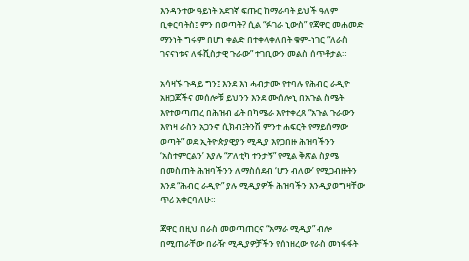እንዳንተው ዓይነት አደገኛ ፍጡር ከማራባት ይህች ዓለም ቢቀርባትስ፤ ምን በወጣት? ሲል “ፉገራ ኒውስ” የጃዋር መሐመድ ማንነት ግሩም በሆነ ቀልድ በተቀላቀለበት ቁም-ነገር “ለራስ ገናናነቱና ለፋሺስታዊ ጉራው” ተገቢውን መልስ ሰጥቶታል።

አሳዛኙ ጉዳይ ግን፤ እንደ እነ ሓብታሙ የተባሉ የሕብር ራዲዮ አዘጋጆችና መሰሎቹ ይህንን እንደ ሙሰሎኒ በአጉል ስሜት እየተወጣጠረ በሕዝብ ፊት በካሜራ እየተቀረጸ “አጉል ጉራውን እየነዛ ራስን አጋንኖ ሲክብ፤ትንሽ ምንተ ሐፍርት የማይሰማው ወጣት” ወደ ኢትዮጵያዊያን ሚዲያ እየጋበዙ ሕዝባችንን ‘አስተምርልን’ እያሉ “ፖለቲካ ተንታኝ” የሚል ቅጽል ስያሜ በመስጠት ሕዝባችንን ለማስሰደብ ‘ሆን ብለው’ የሚጋብዙትን እንደ “ሕብር ራዲዮ” ያሉ ሚዲያዎች ሕዝባችን እንዲያወግዛቸው ጥሪ አቀርባለሁ።

ጃዋር በዚህ በራስ መወጣጠርና “አማራ ሚዲያ” ብሎ በሚጠራቸው በራዥ ሚዲያዎቻችን የሰነዘረው የራስ መነፋፋት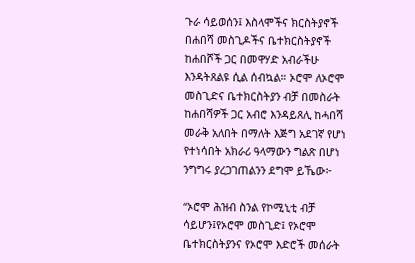ጉራ ሳይወሰን፤ እስላሞችና ክርስትያኖች በሐበሻ መስጊዶችና ቤተክርስትያኖች ከሐበሾች ጋር በመዋሃድ አብራችሁ እንዳትጸልዩ ሲል ሰብኳል። ኦሮሞ ለኦሮሞ መስጊድና ቤተክርስትያን ብቻ በመስራት ከሐበሻዎች ጋር አብሮ እንዳይጸሊ ከሓበሻ መራቅ አለበት በማለት እጅግ አደገኛ የሆነ የተነሳበት አክራሪ ዓላማውን ግልጽ በሆነ ንግግሩ ያረጋገጠልንን ደግሞ ይኼው፦

“ኦሮሞ ሕዝብ ስንል የኮሚኒቲ ብቻ ሳይሆን፤የኦሮሞ መስጊድ፤ የኦሮሞ ቤተክርስትያንና የኦሮሞ እድሮች መሰራት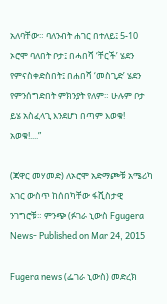አለባቸው። ባለንብት ሐገር በተለይ፤ 5-10 ኦሮሞ ባለበት ቦታ፤ በሓበሻ ‘ቸርች’ ሄደን የምናስቀድስበት፤ በሐበሻ ‘መስጊድ’ ሄደን የምንሰግድበት ምክንያት የለም። ሁሉም ቦታ ይሄ አስፈላጊ እንደሆነ በጣም እወቁ! አወቁ!....”

(ጃዋር መሃመድ) ለኦሮሞ አድማጮቹ አሜሪካ አገር ውስጥ ከሰበካቸው ፋሺስታዊ ንገግሮቹ። ምንጭ (ፉገራ ኒውስ Fgugera News- Published on Mar 24, 2015

Fugera news (ፌገራ ኒውስ) መድረክ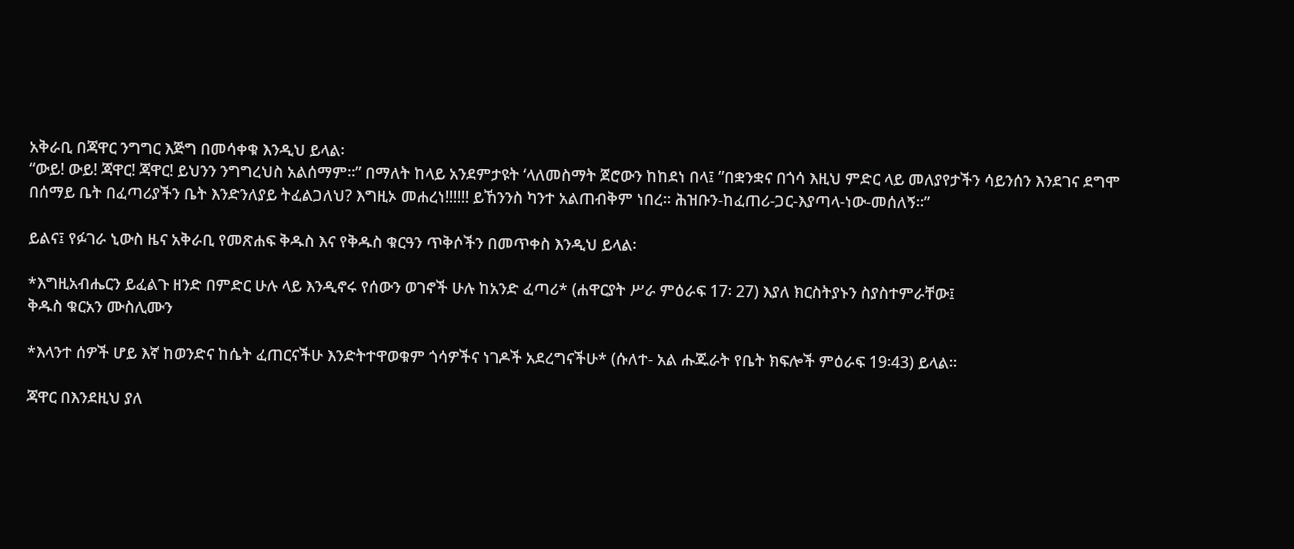አቅራቢ በጃዋር ንግግር እጅግ በመሳቀቁ እንዲህ ይላል፡
“ውይ! ውይ! ጃዋር! ጃዋር! ይህንን ንግግረህስ አልሰማም።” በማለት ከላይ አንደምታዩት ‘ላለመስማት ጀሮውን ከከደነ በላ፤ ”በቋንቋና በጎሳ እዚህ ምድር ላይ መለያየታችን ሳይንሰን እንደገና ደግሞ በሰማይ ቤት በፈጣሪያችን ቤት እንድንለያይ ትፈልጋለህ? እግዚኦ መሐረነ!!!!!! ይኸንንስ ካንተ አልጠብቅም ነበረ። ሕዝቡን-ከፈጠሪ-ጋር-እያጣላ-ነው-መሰለኝ።”

ይልና፤ የፉገራ ኒውስ ዜና አቅራቢ የመጽሐፍ ቅዱስ እና የቅዱስ ቁርዓን ጥቅሶችን በመጥቀስ እንዲህ ይላል፡

*እግዚአብሔርን ይፈልጉ ዘንድ በምድር ሁሉ ላይ እንዲኖሩ የሰውን ወገኖች ሁሉ ከአንድ ፈጣሪ* (ሐዋርያት ሥራ ምዕራፍ 17፡ 27) እያለ ክርስትያኑን ስያስተምራቸው፤
ቅዱስ ቁርአን ሙስሊሙን

*እላንተ ሰዎች ሆይ እኛ ከወንድና ከሴት ፈጠርናችሁ እንድትተዋወቁም ጎሳዎችና ነገዶች አደረግናችሁ* (ሱለተ- አል ሑጁራት የቤት ክፍሎች ምዕራፍ 19፡43) ይላል።

ጃዋር በእንደዚህ ያለ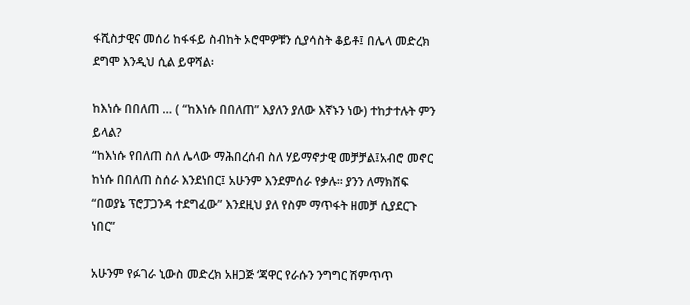ፋሺስታዊና መሰሪ ከፋፋይ ስብከት ኦሮሞዎቹን ሲያሳስት ቆይቶ፤ በሌላ መድረክ ደግሞ እንዲህ ሲል ይዋሻል፡

ከእነሱ በበለጠ … ( “ከእነሱ በበለጠ” እያለን ያለው እኛኑን ነው) ተከታተሉት ምን ይላል?
“ከእነሱ የበለጠ ስለ ሌላው ማሕበረሰብ ስለ ሃይማኖታዊ መቻቻል፤አብሮ መኖር ከነሱ በበለጠ ስሰራ እንደነበር፤ አሁንም እንደምሰራ የቃሉ። ያንን ለማክሸፍ “በወያኔ ፕሮፓጋንዳ ተደግፈው” እንደዚህ ያለ የስም ማጥፋት ዘመቻ ሲያደርጉ ነበር”

አሁንም የፉገራ ኒውስ መድረክ አዘጋጅ ‘ጃዋር የራሱን ንግግር ሽምጥጥ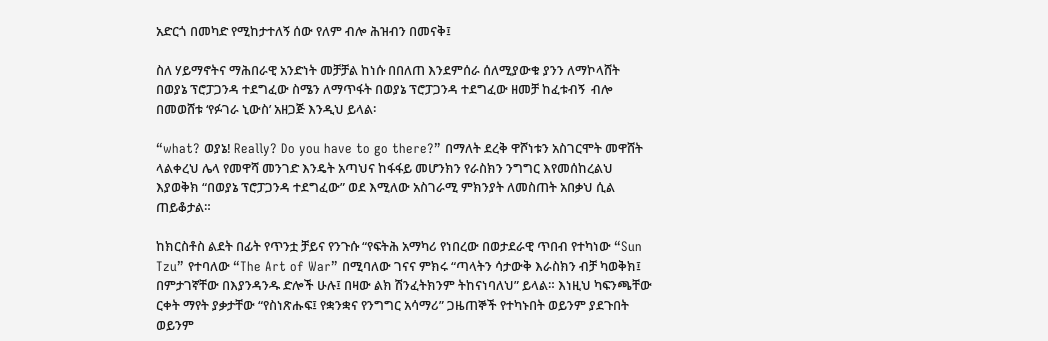አድርጎ በመካድ የሚከታተለኝ ሰው የለም ብሎ ሕዝብን በመናቅ፤

ስለ ሃይማኖትና ማሕበራዊ አንድነት መቻቻል ከነሱ በበለጠ እንደምሰራ ሰለሚያውቁ ያንን ለማኮላሸት በወያኔ ፕሮፓጋንዳ ተደግፈው ስሜን ለማጥፋት በወያኔ ፕሮፓጋንዳ ተደግፈው ዘመቻ ከፈቱብኝ  ብሎ በመወሸቱ ‘የፉገራ ኒውስ’ አዘጋጅ እንዲህ ይላል፡

“what? ወያኔ! Really? Do you have to go there?” በማለት ደረቅ ዋሾነቱን አስገርሞት መዋሸት ላልቀረህ ሌላ የመዋሻ መንገድ እንዴት አጣህና ከፋፋይ መሆንክን የራስክን ንግግር እየመሰከረልህ እያወቅክ “በወያኔ ፕሮፓጋንዳ ተደግፈው” ወደ እሚለው አስገራሚ ምክንያት ለመስጠት አበቃህ ሲል ጠይቆታል።

ከክርስቶስ ልደት በፊት የጥንቷ ቻይና የንጉሱ “የፍትሕ አማካሪ የነበረው በወታደራዊ ጥበብ የተካነው “Sun Tzu” የተባለው “The Art of War” በሚባለው ገናና ምክሩ “ጣላትን ሳታውቅ እራስክን ብቻ ካወቅክ፤ በምታገኛቸው በእያንዳንዱ ድሎች ሁሉ፤ በዛው ልክ ሽንፈትክንም ትከናነባለህ” ይላል። እነዚህ ካፍንጫቸው ርቀት ማየት ያቃታቸው “የስነጽሑፍ፤ የቋንቋና የንግግር አሳማሪ” ጋዜጠኞች የተካኑበት ወይንም ያደጉበት ወይንም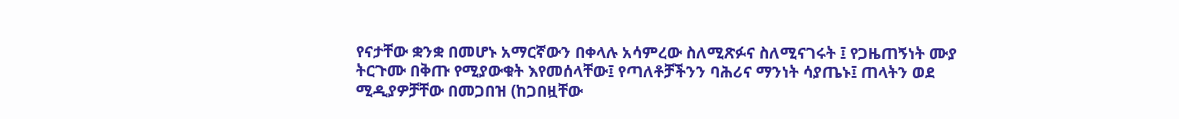የናታቸው ቋንቋ በመሆኑ አማርኛውን በቀላሉ አሳምረው ስለሚጽፉና ስለሚናገሩት ፤ የጋዜጠኝነት ሙያ ትርጉሙ በቅጡ የሚያውቁት እየመሰላቸው፤ የጣለቶቻችንን ባሕሪና ማንነት ሳያጤኑ፤ ጠላትን ወደ ሚዲያዎቻቸው በመጋበዝ (ከጋበዟቸው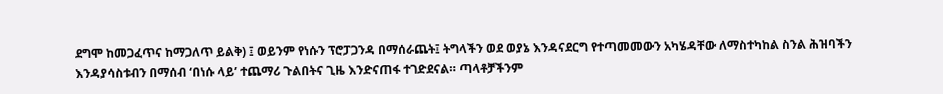ደግሞ ከመጋፈጥና ከማጋለጥ ይልቅ) ፤ ወይንም የነሱን ፕሮፓጋንዳ በማሰራጨት፤ ትግላችን ወደ ወያኔ እንዳናደርግ የተጣመመውን አካሄዳቸው ለማስተካከል ስንል ሕዝባችን እንዳያሳስቱብን በማሰብ ‘በነሱ ላይ’ ተጨማሪ ጉልበትና ጊዜ እንድናጠፋ ተገድደናል። ጣላቶቻችንም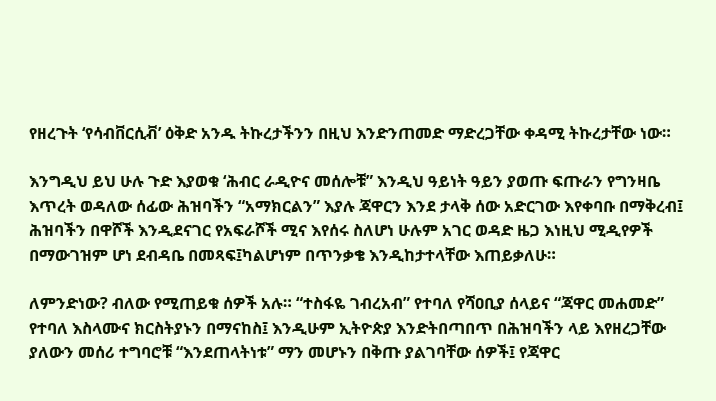የዘረጉት ‘የሳብቨርሲቭ’ ዕቅድ አንዱ ትኩረታችንን በዚህ እንድንጠመድ ማድረጋቸው ቀዳሚ ትኩረታቸው ነው።

እንግዲህ ይህ ሁሉ ጉድ እያወቁ ‘ሕብር ራዲዮና መሰሎቹ” እንዲህ ዓይነት ዓይን ያወጡ ፍጡራን የግንዛቤ እጥረት ወዳለው ሰፊው ሕዝባችን “አማክርልን” እያሉ ጃዋርን እንደ ታላቅ ሰው አድርገው እየቀባቡ በማቅረብ፤ ሕዝባችን በዋሾች እንዲደናገር የአፍራሾች ሚና እየሰሩ ስለሆነ ሁሉም አገር ወዳድ ዜጋ እነዚህ ሚዲየዎች በማውገዝም ሆነ ደብዳቤ በመጻፍ፤ካልሆነም በጥንቃቄ እንዲከታተላቸው እጠይቃለሁ።

ለምንድነው? ብለው የሚጠይቁ ሰዎች አሉ። “ተስፋዬ ገብረአብ” የተባለ የሻዐቢያ ሰላይና “ጃዋር መሐመድ” የተባለ እስላሙና ክርስትያኑን በማናከስ፤ እንዲሁም ኢትዮጵያ እንድትበጣበጥ በሕዝባችን ላይ እየዘረጋቸው ያለውን መሰሪ ተግባሮቹ “እንደጠላትነቱ” ማን መሆኑን በቅጡ ያልገባቸው ሰዎች፤ የጃዋር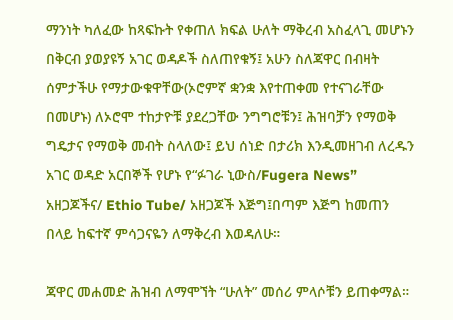ማንነት ካለፈው ከጻፍኩት የቀጠለ ክፍል ሁለት ማቅረብ አስፈላጊ መሆኑን በቅርብ ያወያዩኝ አገር ወዳዶች ስለጠየቁኝ፤ አሁን ስለጃዋር በብዛት ሰምታችሁ የማታውቁዋቸው(ኦሮምኛ ቋንቋ እየተጠቀመ የተናገራቸው በመሆኑ) ለኦሮሞ ተከታዮቹ ያደረጋቸው ንግግሮቹን፤ ሕዝባቻን የማወቅ ግዴታና የማወቅ መብት ስላለው፤ ይህ ሰነድ በታሪክ እንዲመዘገብ ለረዱን አገር ወዳድ አርበኞች የሆኑ የ“ፉገራ ኒውስ/Fugera News” አዘጋጆችና/ Ethio Tube/ አዘጋጆች እጅግ፤በጣም እጅግ ከመጠን በላይ ከፍተኛ ምሳጋናዬን ለማቅረብ እወዳለሁ።

ጃዋር መሐመድ ሕዝብ ለማሞኘት “ሁለት” መሰሪ ምላሶቹን ይጠቀማል።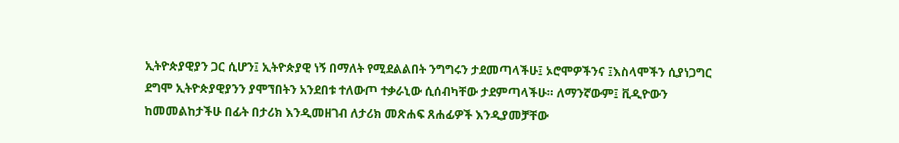ኢትዮጵያዊያን ጋር ሲሆን፤ ኢትዮጵያዊ ነኝ በማለት የሚደልልበት ንግግሩን ታደመጣላችሁ፤ ኦሮሞዎችንና ፤እስላሞችን ሲያነጋግር ደግሞ ኢትዮጵያዊያንን ያሞኘበትን አንደበቱ ተለውጦ ተቃራኒው ሲሰብካቸው ታደምጣላችሁ። ለማንኛውም፤ ቪዲዮውን ከመመልከታችሁ በፊት በታሪክ እንዲመዘገብ ለታሪክ መጽሐፍ ጸሐፊዎች እንዲያመቻቸው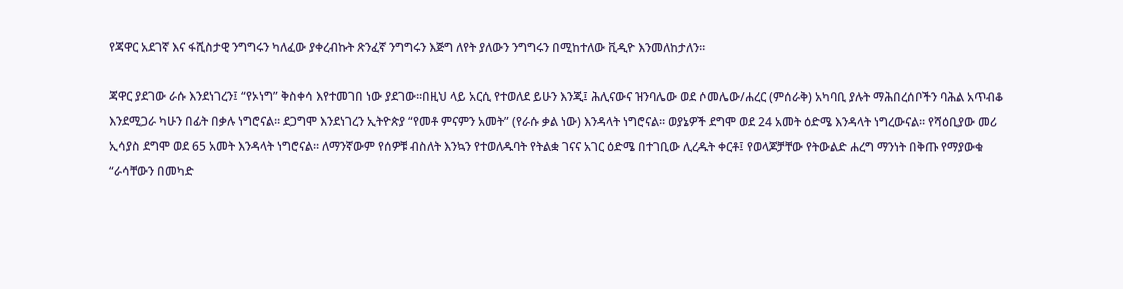የጃዋር አደገኛ እና ፋሺስታዊ ንግግሩን ካለፈው ያቀረብኩት ጽንፈኛ ንግግሩን እጅግ ለየት ያለውን ንግግሩን በሚከተለው ቪዲዮ እንመለከታለን።

ጃዋር ያደገው ራሱ እንደነገረን፤ “የኦነግ” ቅስቀሳ እየተመገበ ነው ያደገው።በዚህ ላይ አርሲ የተወለደ ይሁን እንጂ፤ ሕሊናውና ዝንባሌው ወደ ሶመሌው/ሐረር (ምሰራቅ) አካባቢ ያሉት ማሕበረሰቦችን ባሕል አጥብቆ እንደሚጋራ ካሁን በፊት በቃሉ ነግሮናል። ደጋግሞ እንደነገረን ኢትዮጵያ “የመቶ ምናምን አመት” (የራሱ ቃል ነው) እንዳላት ነግሮናል። ወያኔዎች ደግሞ ወደ 24 አመት ዕድሜ እንዳላት ነግረውናል። የሻዕቢያው መሪ ኢሳያስ ደግሞ ወደ 65 አመት እንዳላት ነግሮናል። ለማንኛውም የሰዎቹ ብስለት እንኳን የተወለዱባት የትልቋ ገናና አገር ዕድሜ በተገቢው ሊረዱት ቀርቶ፤ የወላጆቻቸው የትውልድ ሐረግ ማንነት በቅጡ የማያውቁ “ራሳቸውን በመካድ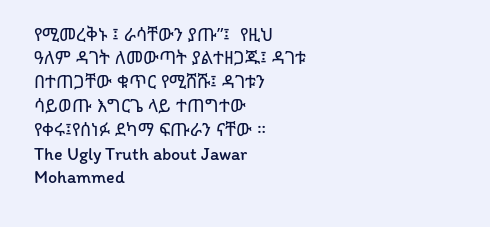የሚመረቅኑ ፤ ራሳቸውን ያጡ”፤  የዚህ ዓለም ዳገት ለመውጣት ያልተዘጋጁ፤ ዳገቱ በተጠጋቸው ቁጥር የሚሸሹ፤ ዳገቱን ሳይወጡ እግርጌ ላይ ተጠግተው የቀሩ፤የሰነፉ ደካማ ፍጡራን ናቸው ።
The Ugly Truth about Jawar Mohammed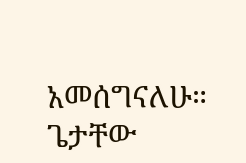አመሰግናለሁ። ጌታቸው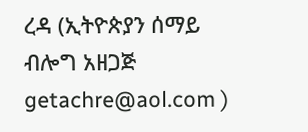ረዳ (ኢትዮጵያን ሰማይ ብሎግ አዘጋጅ getachre@aol.com )